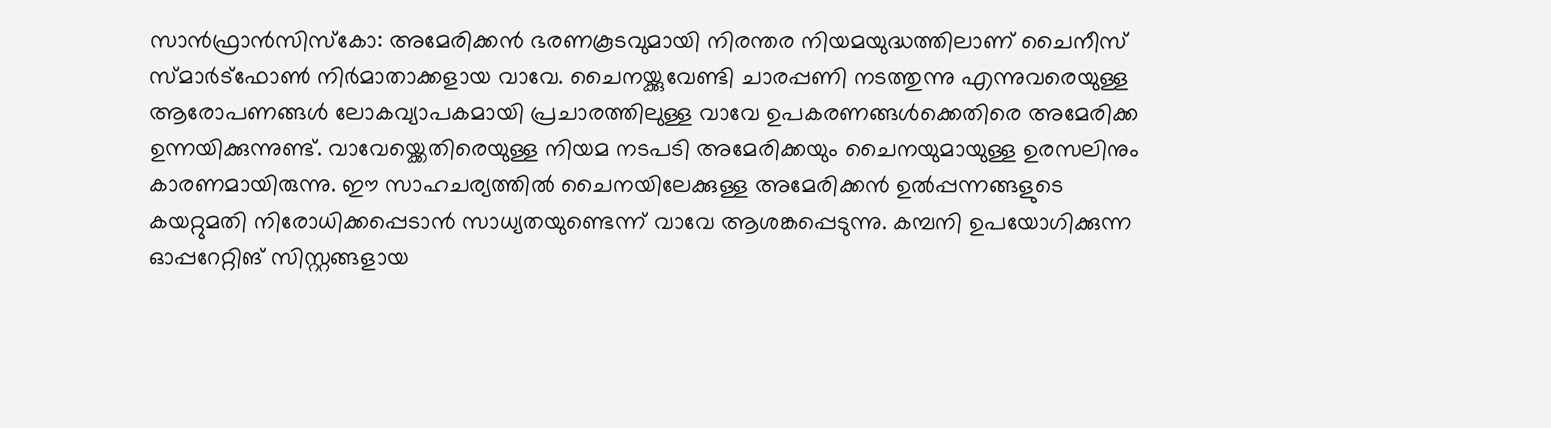സാൻഫ്രാൻസിസ്കോ: അമേരിക്കൻ ഭരണകൂടവുമായി നിരന്തര നിയമയുദ്ധത്തിലാണ് ചൈനീസ് സ്മാർട്ഫോൺ നിർമാതാക്കളായ വാവേ. ചൈനയ്ക്കുവേണ്ടി ചാരപ്പണി നടത്തുന്നു എന്നുവരെയുള്ള ആരോപണങ്ങൾ ലോകവ്യാപകമായി പ്രചാരത്തിലുള്ള വാവേ ഉപകരണങ്ങൾക്കെതിരെ അമേരിക്ക ഉന്നയിക്കുന്നുണ്ട്. വാവേയ്ക്കെതിരെയുള്ള നിയമ നടപടി അമേരിക്കയും ചൈനയുമായുള്ള ഉരസലിനും കാരണമായിരുന്നു. ഈ സാഹചര്യത്തിൽ ചൈനയിലേക്കുള്ള അമേരിക്കൻ ഉൽപ്പന്നങ്ങളുടെ കയറ്റുമതി നിരോധിക്കപ്പെടാൻ സാധ്യതയുണ്ടെന്ന് വാവേ ആശങ്കപ്പെടുന്നു. കമ്പനി ഉപയോഗിക്കുന്ന ഓപ്പറേറ്റിങ് സിസ്റ്റങ്ങളായ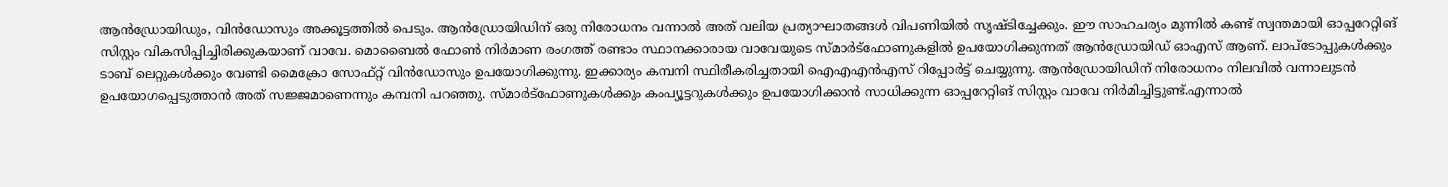ആൻഡ്രോയിഡും, വിൻഡോസും അക്കൂട്ടത്തിൽ പെടും. ആൻഡ്രോയിഡിന് ഒരു നിരോധനം വന്നാൽ അത് വലിയ പ്രത്യാഘാതങ്ങൾ വിപണിയിൽ സൃഷ്ടിച്ചേക്കും. ഈ സാഹചര്യം മുന്നിൽ കണ്ട് സ്വന്തമായി ഓപ്പറേറ്റിങ് സിസ്റ്റം വികസിപ്പിച്ചിരിക്കുകയാണ് വാവേ. മൊബൈൽ ഫോൺ നിർമാണ രംഗത്ത് രണ്ടാം സ്ഥാനക്കാരായ വാവേയുടെ സ്മാർട്ഫോണുകളിൽ ഉപയോഗിക്കുന്നത് ആൻഡ്രോയിഡ് ഓഎസ് ആണ്. ലാപ്ടോപ്പുകൾക്കും ടാബ് ലെറ്റുകൾക്കും വേണ്ടി മൈക്രോ സോഫ്റ്റ് വിൻഡോസും ഉപയോഗിക്കുന്നു. ഇക്കാര്യം കമ്പനി സ്ഥിരീകരിച്ചതായി ഐഎഎൻഎസ് റിപ്പോർട്ട് ചെയ്യുന്നു. ആൻഡ്രോയിഡിന് നിരോധനം നിലവിൽ വന്നാലുടൻ ഉപയോഗപ്പെടുത്താൻ അത് സജ്ജമാണെന്നും കമ്പനി പറഞ്ഞു. സ്മാർട്ഫോണുകൾക്കും കംപ്യൂട്ടറുകൾക്കും ഉപയോഗിക്കാൻ സാധിക്കുന്ന ഓപ്പറേറ്റിങ് സിസ്റ്റം വാവേ നിർമിച്ചിട്ടുണ്ട്.എന്നാൽ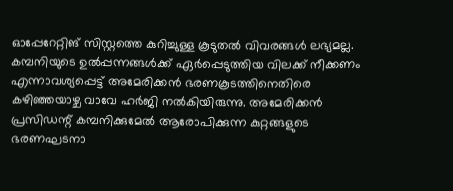ഓപ്പേറേറ്റിങ് സിസ്റ്റത്തെ കുറിച്ചുള്ള കൂടുതൽ വിവരങ്ങൾ ലഭ്യമല്ല. കമ്പനിയുടെ ഉൽപ്പന്നങ്ങൾക്ക് ഏർപ്പെടുത്തിയ വിലക്ക് നീക്കണം എന്നാവശ്യപ്പെട്ട് അമേരിക്കൻ ഭരണകൂടത്തിനെതിരെ കഴിഞ്ഞയാഴ്ച വാവേ ഹർജി നൽകിയിരുന്നു. അമേരിക്കൻ പ്രസിഡന്റ് കമ്പനിക്കുമേൽ ആരോപിക്കുന്ന കുറ്റങ്ങളുടെ ഭരണഘടനാ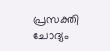പ്രസക്തി ചോദ്യം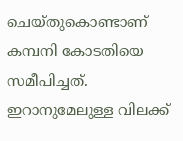ചെയ്തുകൊണ്ടാണ് കമ്പനി കോടതിയെ സമീപിച്ചത്. ഇറാനുമേലുള്ള വിലക്ക്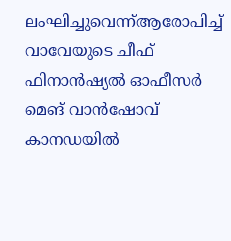ലംഘിച്ചുവെന്ന്ആരോപിച്ച് വാവേയുടെ ചീഫ് ഫിനാൻഷ്യൽ ഓഫീസർ മെങ് വാൻഷോവ് കാനഡയിൽ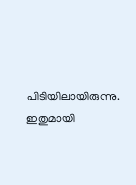പിടിയിലായിരുന്നു. ഇതുമായി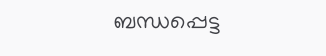ബന്ധപ്പെട്ട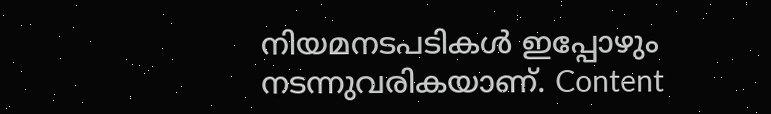നിയമനടപടികൾ ഇപ്പോഴും നടന്നുവരികയാണ്. Content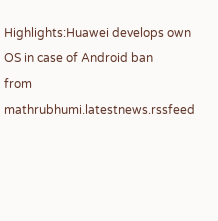Highlights:Huawei develops own OS in case of Android ban
from mathrubhumi.latestnews.rssfeed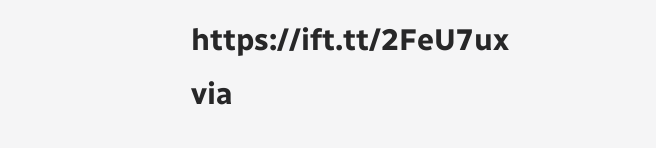https://ift.tt/2FeU7ux
via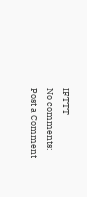IFTTT
No comments:
Post a Comment